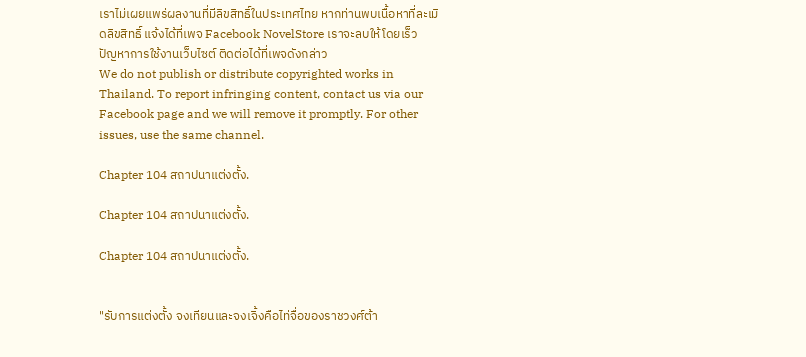เราไม่เผยแพร่ผลงานที่มีลิขสิทธิ์ในประเทศไทย หากท่านพบเนื้อหาที่ละเมิดลิขสิทธิ์ แจ้งได้ที่เพจ Facebook NovelStore เราจะลบให้โดยเร็ว
ปัญหาการใช้งานเว็บไซต์ ติดต่อได้ที่เพจดังกล่าว
We do not publish or distribute copyrighted works in Thailand. To report infringing content, contact us via our Facebook page and we will remove it promptly. For other issues, use the same channel.

Chapter 104 สถาปนาแต่งตั้ง.

Chapter 104 สถาปนาแต่งตั้ง.

Chapter 104 สถาปนาแต่งตั้ง.


"รับการแต่งตั้ง จงเทียนและจงเจิ้งคือไท่จื่อของราชวงศ์ต้า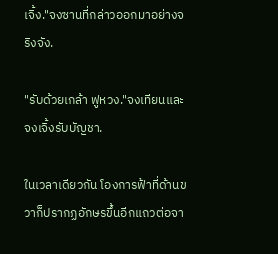เจิ้ง."จงซานที่กล่าวออกมาอย่างจริงจัง.

"รับด้วยเกล้า ฟูหวง."จงเทียนและจงเจิ้งรับบัญชา.

ในเวลาเดียวกัน โองการฟ้าที่ด้านขวาก็ปรากฏอักษรขึ้นอีกแถวต่อจา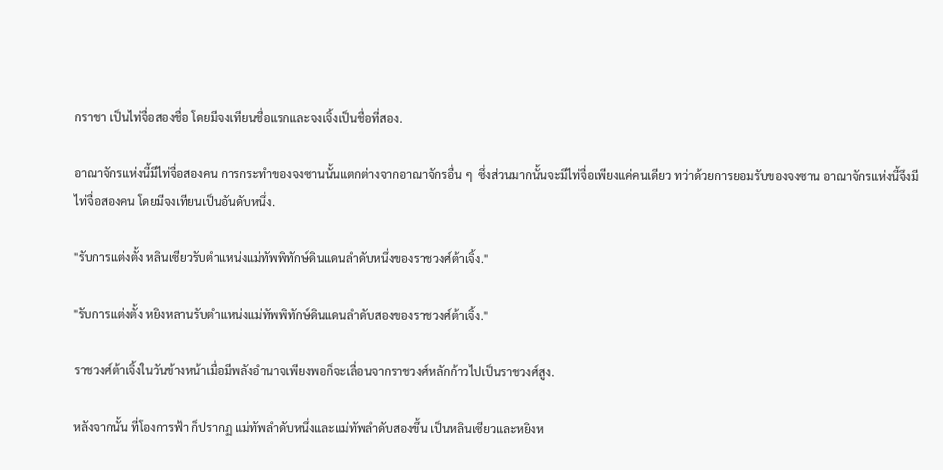กราชา เป็นไท่จื่อสองชื่อ โดยมีจงเทียนชื่อแรกและจงเจิ้งเป็นชื่อที่สอง.

อาณาจักรแห่งนี้มีไท่จื่อสองคน การกระทำของจงซานนั้นแตกต่างจากอาณาจักรอื่น ๆ  ซึ่งส่วนมากนั้นจะมีไท่จื่อเพียงแค่คนเดียว ทว่าด้วยการยอมรับของจงซาน อาณาจักรแห่งนี้จึงมีไท่จื่อสองคน โดยมีจงเทียนเป็นอันดับหนึ่ง.

"รับการแต่งตั้ง หลินเซียวรับตำแหน่งแม่ทัพพิทักษ์ดินแดนลำดับหนึ่งของราชวงศ์ต้าเจิ้ง."

"รับการแต่งตั้ง หยิงหลานรับตำแหน่งแม่ทัพพิทักษ์ดินแดนลำดับสองของราชวงศ์ต้าเจิ้ง."

ราชวงศ์ต้าเจิ้งในวันข้างหน้าเมื่อมีพลังอำนาจเพียงพอก็จะเลื่อนจากราชวงศ์หลักก้าวไปเป็นราชวงศ์สูง.

หลังจากนั้น ที่โองการฟ้า ก็ปรากฏ แม่ทัพลำดับหนึ่งและแม่ทัพลำดับสองขึ้น เป็นหลินเซียวและหยิงห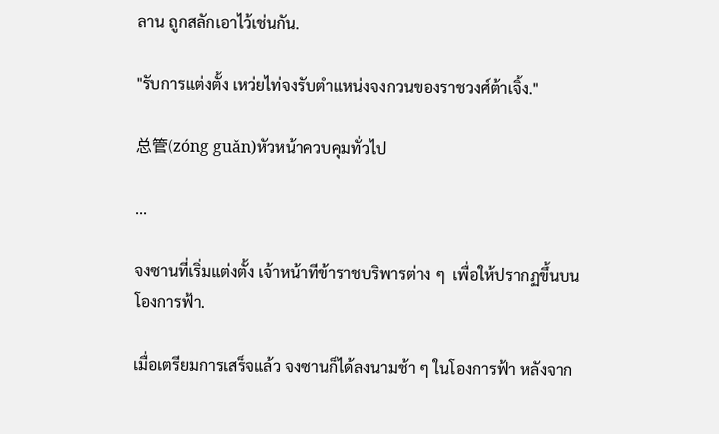ลาน ถูกสลักเอาไว้เช่นกัน.

"รับการแต่งตั้ง เหว่ยไท่จงรับตำแหน่งจงกวนของราชวงศ์ต้าเจิ้ง."

总管(zóng guǎn)หัวหน้าควบคุมทั่วไป

...

จงซานที่เริ่มแต่งตั้ง เจ้าหน้าทีข้าราชบริพารต่าง ๆ  เพื่อให้ปรากฏขึ้นบนโองการฟ้า.

เมื่อเตรียมการเสร็จแล้ว จงซานก็ได้ลงนามช้า ๆ ในโองการฟ้า หลังจาก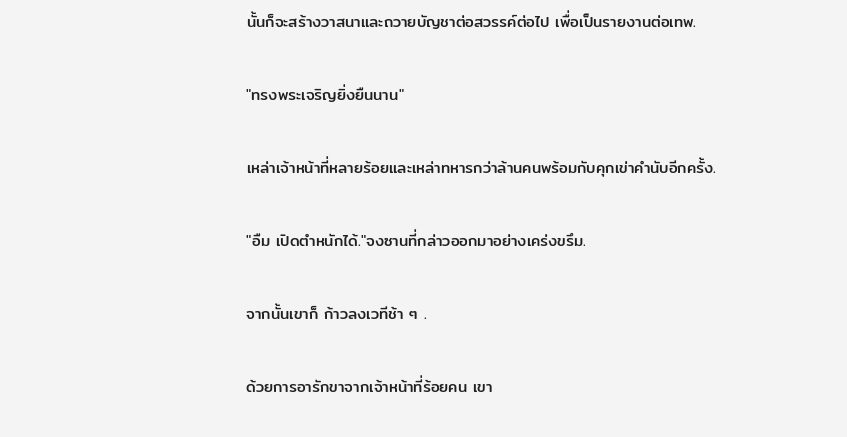นั้นก็จะสร้างวาสนาและถวายบัญชาต่อสวรรค์ต่อไป เพื่อเป็นรายงานต่อเทพ.

"ทรงพระเจริญยิ่งยืนนาน"

เหล่าเจ้าหน้าที่หลายร้อยและเหล่าทหารกว่าล้านคนพร้อมกับคุกเข่าคำนับอีกครั้ง.

"อืม เปิดตำหนักได้."จงซานที่กล่าวออกมาอย่างเคร่งขรึม.

จากนั้นเขาก็ ก้าวลงเวทีช้า ๆ .

ด้วยการอารักขาจากเจ้าหน้าที่ร้อยคน เขา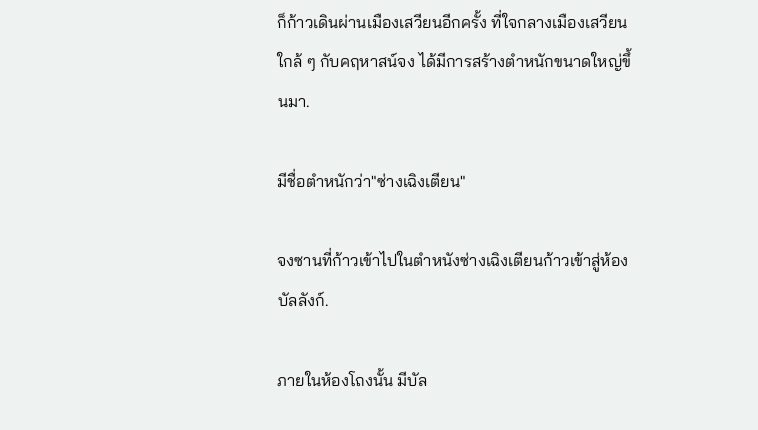ก็ก้าวเดินผ่านเมืองเสวียนอีกครั้ง ที่ใจกลางเมืองเสวียน ใกล้ ๆ กับคฤหาสน์จง ได้มีการสร้างตำหนักขนาดใหญ่ขึ้นมา.

มีชื่อตำหนักว่า"ซ่างเฉิงเตียน"

จงซานที่ก้าวเข้าไปในตำหนังซ่างเฉิงเตียนก้าวเข้าสู่ห้องบัลลังก์.

ภายในห้องโถงนั้น มีบัล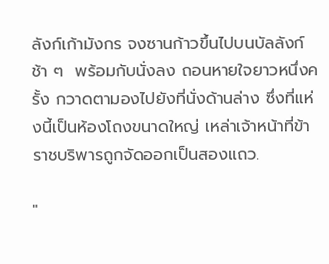ลังก์เก้ามังกร จงซานก้าวขึ้นไปบนบัลลังก์ช้า ๆ  พร้อมกับนั่งลง ถอนหายใจยาวหนึ่งครั้ง กวาดตามองไปยังที่นั่งด้านล่าง ซึ่งที่แห่งนี้เป็นห้องโถงขนาดใหญ่ เหล่าเจ้าหน้าที่ข้าราชบริพารถูกจัดออกเป็นสองแถว.

"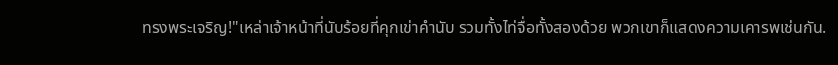ทรงพระเจริญ!"เหล่าเจ้าหน้าที่นับร้อยที่คุกเข่าคำนับ รวมทั้งไท่จื่อทั้งสองด้วย พวกเขาก็แสดงความเคารพเช่นกัน.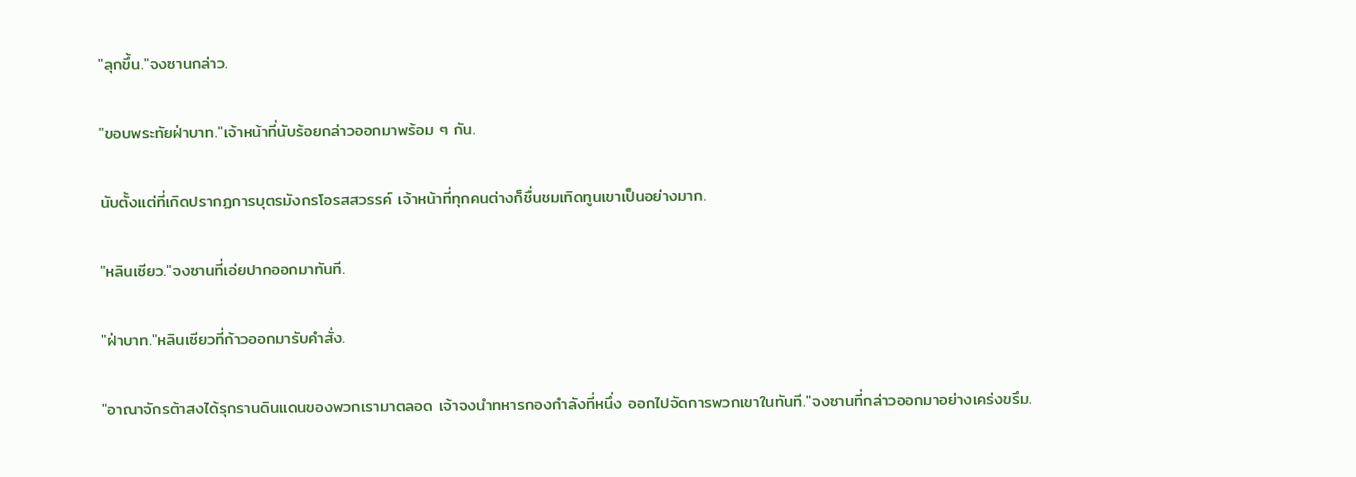"ลุกขึ้น."จงซานกล่าว.

"ขอบพระทัยฝ่าบาท."เจ้าหน้าที่นับร้อยกล่าวออกมาพร้อม ๆ กัน.

นับตั้งแต่ที่เกิดปรากฏการบุตรมังกรโอรสสวรรค์ เจ้าหน้าที่ทุกคนต่างก็ชื่นชมเทิดทูนเขาเป็นอย่างมาก.

"หลินเซียว."จงซานที่เอ่ยปากออกมาทันที.

"ฝ่าบาท."หลินเซียวที่ก้าวออกมารับคำสั่ง.

"อาณาจักรต้าสงได้รุกรานดินแดนของพวกเรามาตลอด เจ้าจงนำทหารกองกำลังที่หนึ่ง ออกไปจัดการพวกเขาในทันที."จงซานที่กล่าวออกมาอย่างเคร่งขรึม.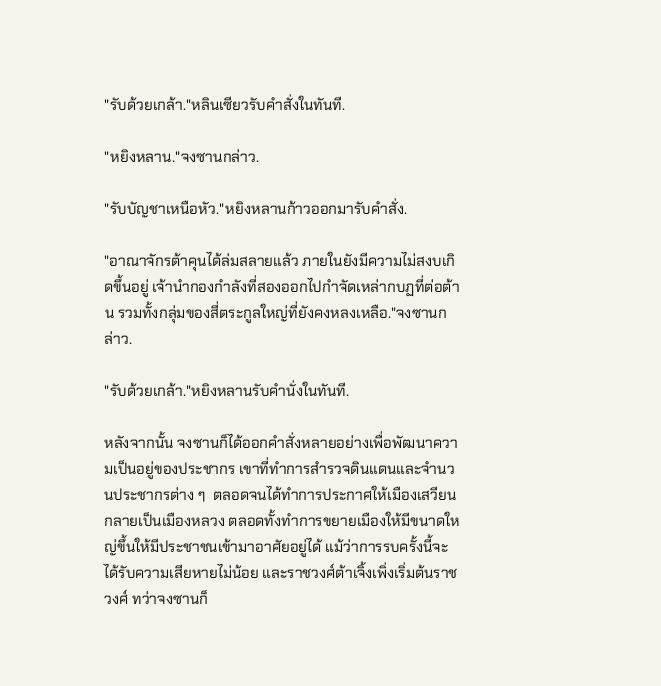"รับด้วยเกล้า."หลินเซียวรับคำสั่งในทันที.

"หยิงหลาน."จงซานกล่าว.

"รับบัญชาเหนือหัว."หยิงหลานก้าวออกมารับคำสั่ง.

"อาณาจักรต้าคุนได้ล่มสลายแล้ว ภายในยังมีความไม่สงบเกิดขึ้นอยู่ เจ้านำกองกำลังที่สองออกไปกำจัดเหล่ากบฏที่ต่อต้าน รวมทั้งกลุ่มของสี่ตระกูลใหญ่ที่ยังคงหลงเหลือ."จงซานกล่าว.

"รับด้วยเกล้า."หยิงหลานรับคำนั่งในทันที.

หลังจากนั้น จงซานก็ได้ออกคำสั่งหลายอย่างเพื่อพัฒนาความเป็นอยู่ของประชากร เขาที่ทำการสำรวจดินแดนและจำนวนประชากรต่าง ๆ  ตลอดจนได้ทำการประกาศให้เมืองเสวียนกลายเป็นเมืองหลวง ตลอดทั้งทำการขยายเมืองให้มีขนาดใหญ่ขึ้นให้มีประชาชนเข้ามาอาศัยอยู่ได้ แม้ว่าการรบครั้งนี้จะได้รับความเสียหายไม่น้อย และราชวงศ์ต้าเจิ้งเพิ่งเริ่มต้นราชวงศ์ ทว่าจงซานก็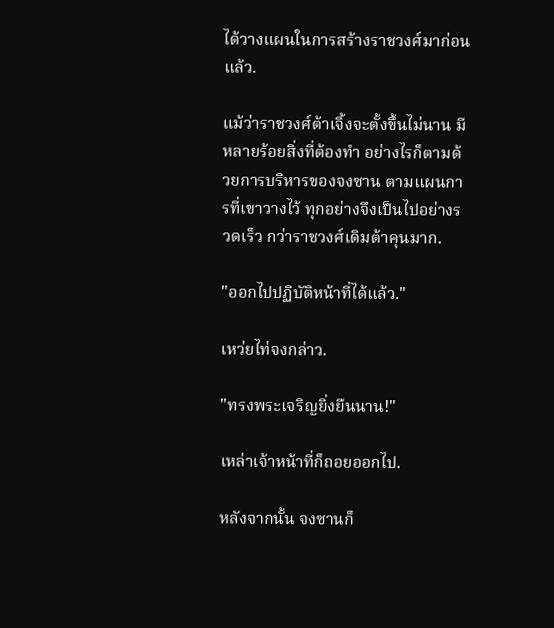ได้วางแผนในการสร้างราชวงศ์มาก่อนแล้ว.

แม้ว่าราชวงศ์ต้าเจิ้งจะตั้งขึ้นไม่นาน มีหลายร้อยสิ่งที่ต้องทำ อย่างไรก็ตามด้วยการบริหารของจงซาน ตามแผนการที่เขาวางไว้ ทุกอย่างจึงเป็นไปอย่างรวดเร็ว กว่าราชวงศ์เดิมต้าคุนมาก.

"ออกไปปฏิบัติหน้าที่ได้แล้ว."

เหว่ยไท่จงกล่าว.

"ทรงพระเจริญยิ่งยืนนาน!"

เหล่าเจ้าหน้าที่ก็ถอยออกไป.

หลังจากนั้น จงซานก็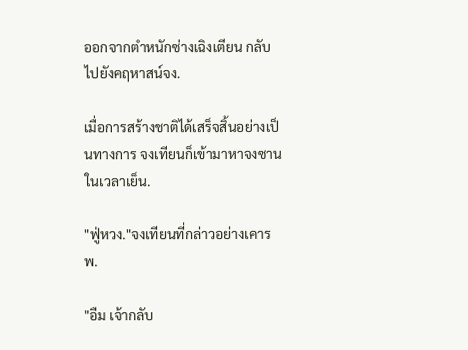ออกจากตำหนักซ่างเฉิงเตียน กลับไปยังคฤหาสน์จง.

เมื่อการสร้างชาติได้เสร็จสิ้นอย่างเป็นทางการ จงเทียนก็เข้ามาหาจงซานในเวลาเย็น.

"ฟู่หวง."จงเทียนที่กล่าวอย่างเคารพ.

"อืม เจ้ากลับ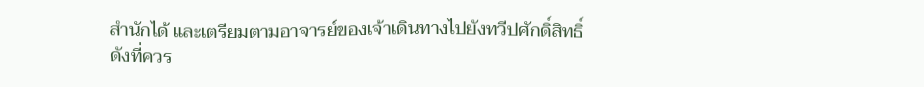สำนักได้ และเตรียมตามอาจารย์ของเจ้าเดินทางไปยังทวีปศักดิ์สิทธิ์ดังที่ควร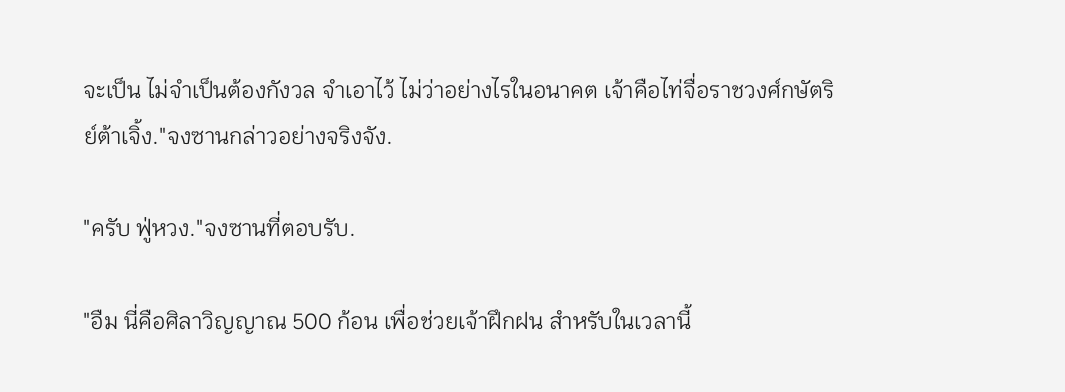จะเป็น ไม่จำเป็นต้องกังวล จำเอาไว้ ไม่ว่าอย่างไรในอนาคต เจ้าคือไท่จื่อราชวงศ์กษัตริย์ต้าเจิ้ง."จงซานกล่าวอย่างจริงจัง.

"ครับ ฟู่หวง."จงซานที่ตอบรับ.

"อืม นี่คือศิลาวิญญาณ 500 ก้อน เพื่อช่วยเจ้าฝึกฝน สำหรับในเวลานี้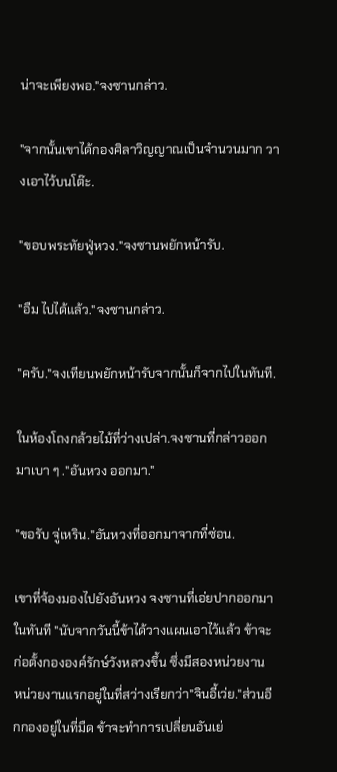น่าจะเพียงพอ."จงซานกล่าว.

"จากนั้นเขาได้กองศิลาวิญญาณเป็นจำนวนมาก วางเอาไว้บนโต๊ะ.

"ขอบพระทัยฟู่หวง."จงซานพยักหน้ารับ.

"อืม ไปได้แล้ว."จงซานกล่าว.

"ครับ."จงเทียนพยักหน้ารับจากนั้นก็จากไปในทันที.

ในห้องโถงกล้วยไม้ที่ว่างเปล่า.จงซานที่กล่าวออกมาเบา ๆ ."อันหวง ออกมา."

"ขอรับ จู่เหริน."อันหวงที่ออกมาจากที่ซ่อน.

เขาที่จ้องมองไปยังอันหวง จงซานที่เอ่ยปากออกมาในทันที "นับจากวันนี้ข้าได้วางแผนเอาไว้แล้ว ข้าจะก่อตั้งกององค์รักษ์วังหลวงขึ้น ซึ่งมีสองหน่วยงาน หน่วยงานแรกอยู่ในที่สว่างเรียกว่า"จินอี้เว่ย."ส่วนอีกกองอยู่ในที่มืด ข้าจะทำการเปลี่ยนอันเย่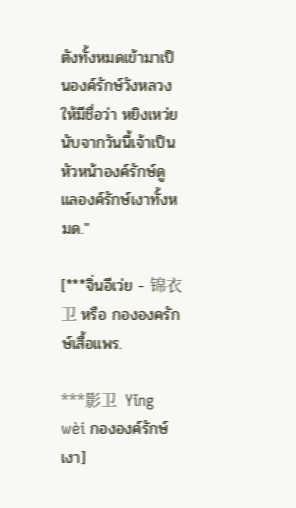ตังทั้งหมดเข้ามาเป็นองค์รักษ์วังหลวงให้มีชื่อว่า หยิงเหว่ย นับจากวันนี้เจ้าเป็นหัวหน้าองค์รักษ์ดูแลองค์รักษ์เงาทั้งหมด."

[***จิ่นอีเว่ย - 锦衣卫 หรือ กององครักษ์เสื้อแพร.

***影卫  Yǐng wèi กององค์รักษ์เงา]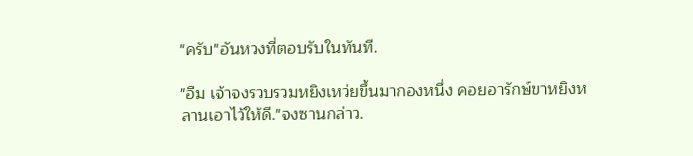"ครับ"อันหวงที่ตอบรับในทันที.

"อืม เจ้าจงรวบรวมหยิงเหว่ยขึ้นมากองหนึ่ง คอยอารักษ์ขาหยิงหลานเอาไว้ให้ดี."จงซานกล่าว.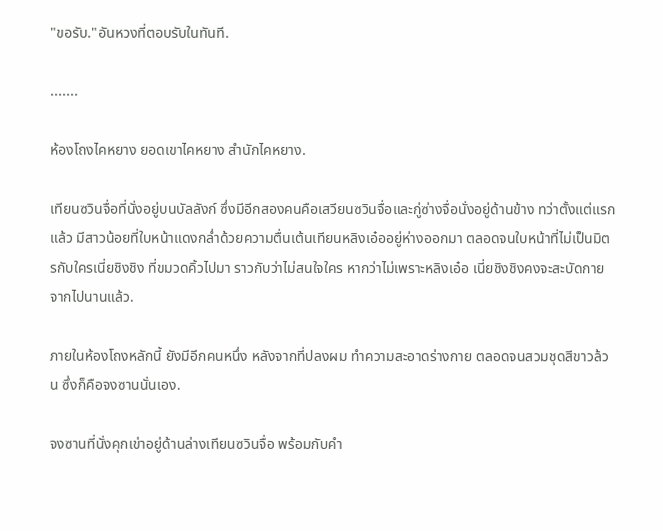"ขอรับ."อันหวงที่ตอบรับในทันที.

.......

ห้องโถงไคหยาง ยอดเขาไคหยาง สำนักไคหยาง.

เทียนซวินจื่อที่นั่งอยู่บนบัลลังก์ ซึ่งมีอีกสองคนคือเสวียนซวินจื่อและกู่ซ่างจื่อนั่งอยู่ด้านข้าง ทว่าตั้งแต่แรกแล้ว มีสาวน้อยที่ใบหน้าแดงกล่ำด้วยความตื่นเต้นเทียนหลิงเอ๋ออยู่ห่างออกมา ตลอดจนใบหน้าที่ไม่เป็นมิตรกับใครเนี่ยชิงชิง ที่ขมวดคิ้วไปมา ราวกับว่าไม่สนใจใคร หากว่าไม่เพราะหลิงเอ๋อ เนี่ยชิงชิงคงจะสะบัดกายจากไปนานแล้ว.

ภายในห้องโถงหลักนี้ ยังมีอีกคนหนึ่ง หลังจากที่ปลงผม ทำความสะอาดร่างกาย ตลอดจนสวมชุดสีขาวล้วน ซึ่งก็คือจงซานนั่นเอง.

จงซานที่นั่งคุกเข่าอยู่ด้านล่างเทียนซวินจื่อ พร้อมกับคำ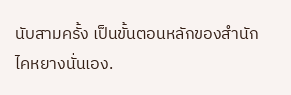นับสามครั้ง เป็นขั้นตอนหลักของสำนักไคหยางนั่นเอง.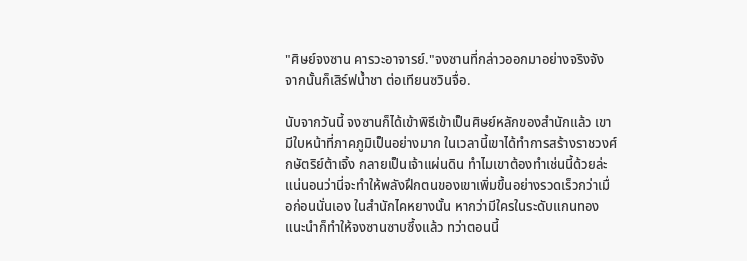"ศิษย์จงซาน คารวะอาจารย์."จงซานที่กล่าวออกมาอย่างจริงจัง จากนั้นก็เสิร์ฟน้ำชา ต่อเทียนซวินจื่อ.

นับจากวันนี้ จงซานก็ได้เข้าพิธีเข้าเป็นศิษย์หลักของสำนักแล้ว เขามีใบหน้าที่ภาคภูมิเป็นอย่างมาก ในเวลานี้เขาได้ทำการสร้างราชวงศ์กษัตริย์ต้าเจิ้ง กลายเป็นเจ้าแผ่นดิน ทำไมเขาต้องทำเช่นนี้ด้วยล่ะ แน่นอนว่านี่จะทำให้พลังฝึกตนของเขาเพิ่มขึ้นอย่างรวดเร็วกว่าเมื่อก่อนนั่นเอง ในสำนักไคหยางนั้น หากว่ามีใครในระดับแกนทองแนะนำก็ทำให้จงซานซาบซึ้งแล้ว ทว่าตอนนี้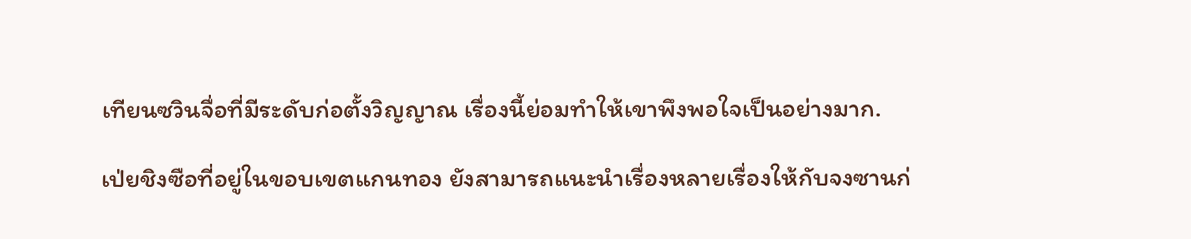เทียนซวินจื่อที่มีระดับก่อตั้งวิญญาณ เรื่องนี้ย่อมทำให้เขาพึงพอใจเป็นอย่างมาก.

เป่ยชิงซือที่อยู่ในขอบเขตแกนทอง ยังสามารถแนะนำเรื่องหลายเรื่องให้กับจงซานก่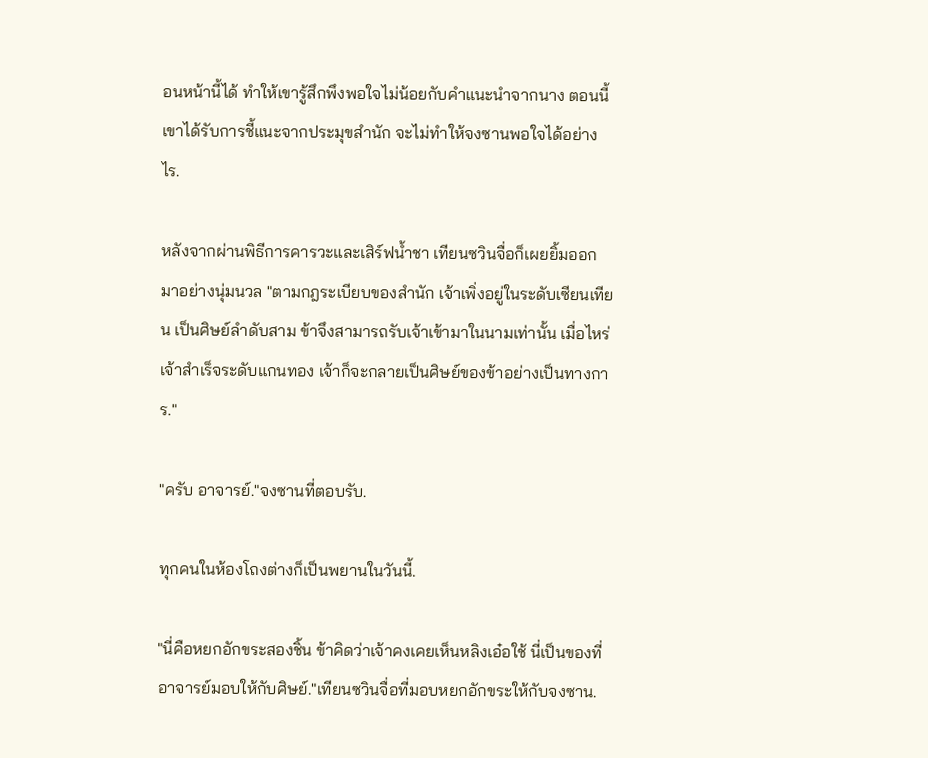อนหน้านี้ได้ ทำให้เขารู้สึกพึงพอใจไม่น้อยกับคำแนะนำจากนาง ตอนนี้เขาได้รับการชี้แนะจากประมุขสำนัก จะไม่ทำให้จงซานพอใจได้อย่างไร.

หลังจากผ่านพิธีการคารวะและเสิร์ฟน้ำชา เทียนซวินจื่อก็เผยยิ้มออกมาอย่างนุ่มนวล "ตามกฎระเบียบของสำนัก เจ้าเพิ่งอยู่ในระดับเซียนเทียน เป็นศิษย์ลำดับสาม ข้าจึงสามารถรับเจ้าเข้ามาในนามเท่านั้น เมื่อไหร่เจ้าสำเร็จระดับแกนทอง เจ้าก็จะกลายเป็นศิษย์ของข้าอย่างเป็นทางการ."

"ครับ อาจารย์."จงซานที่ตอบรับ.

ทุกคนในห้องโถงต่างก็เป็นพยานในวันนี้.

"นี่คือหยกอักขระสองชิ้น ข้าคิดว่าเจ้าคงเคยเห็นหลิงเอ๋อใช้ นี่เป็นของที่อาจารย์มอบให้กับศิษย์."เทียนซวินจื่อที่มอบหยกอักขระให้กับจงซาน.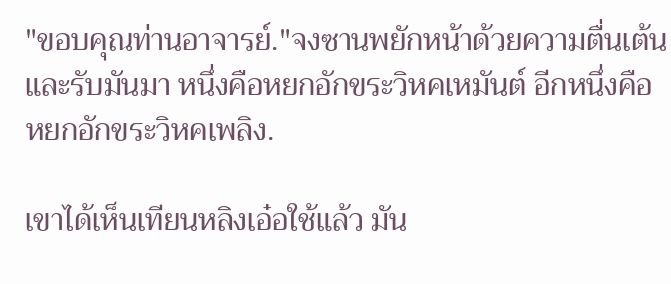"ขอบคุณท่านอาจารย์."จงซานพยักหน้าด้วยความตื่นเต้นและรับมันมา หนึ่งคือหยกอักขระวิหคเหมันต์ อีกหนึ่งคือหยกอักขระวิหคเพลิง.

เขาได้เห็นเทียนหลิงเอ๋อใช้แล้ว มัน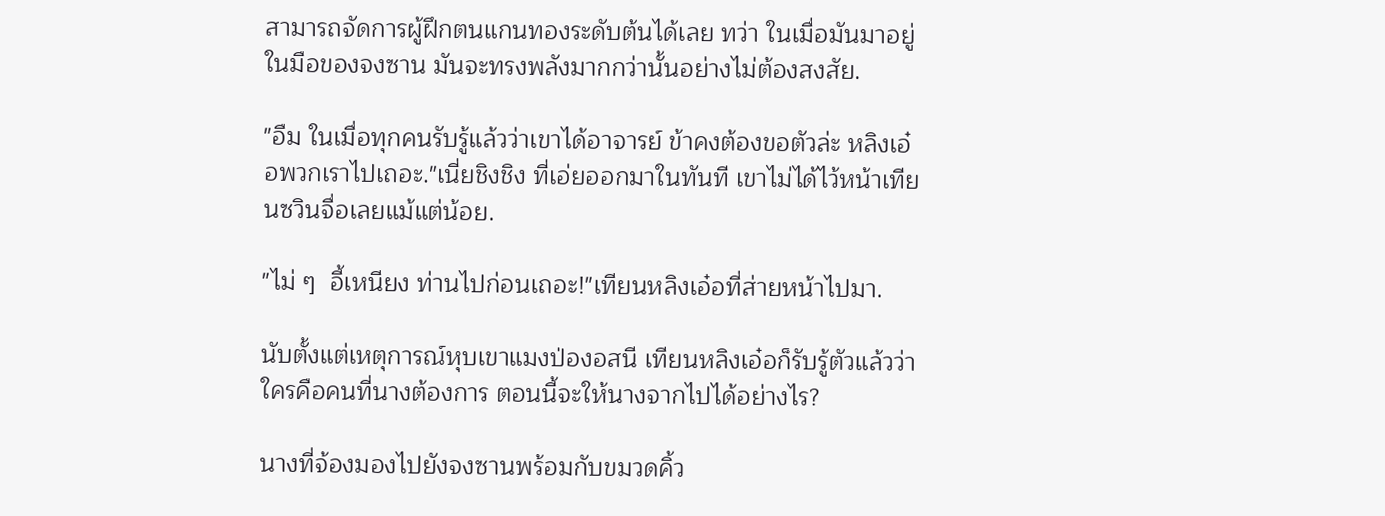สามารถจัดการผู้ฝึกตนแกนทองระดับต้นได้เลย ทว่า ในเมื่อมันมาอยู่ในมือของจงซาน มันจะทรงพลังมากกว่านั้นอย่างไม่ต้องสงสัย.

"อืม ในเมื่อทุกคนรับรู้แล้วว่าเขาได้อาจารย์ ข้าคงต้องขอตัวล่ะ หลิงเอ๋อพวกเราไปเถอะ."เนี่ยชิงชิง ที่เอ่ยออกมาในทันที เขาไม่ได้ไว้หน้าเทียนซวินจื่อเลยแม้แต่น้อย.

"ไม่ ๆ  อี้เหนียง ท่านไปก่อนเถอะ!"เทียนหลิงเอ๋อที่ส่ายหน้าไปมา.

นับตั้งแต่เหตุการณ์หุบเขาแมงป่องอสนี เทียนหลิงเอ๋อก็รับรู้ตัวแล้วว่า ใครคือคนที่นางต้องการ ตอนนี้จะให้นางจากไปได้อย่างไร?

นางที่จ้องมองไปยังจงซานพร้อมกับขมวดคิ้ว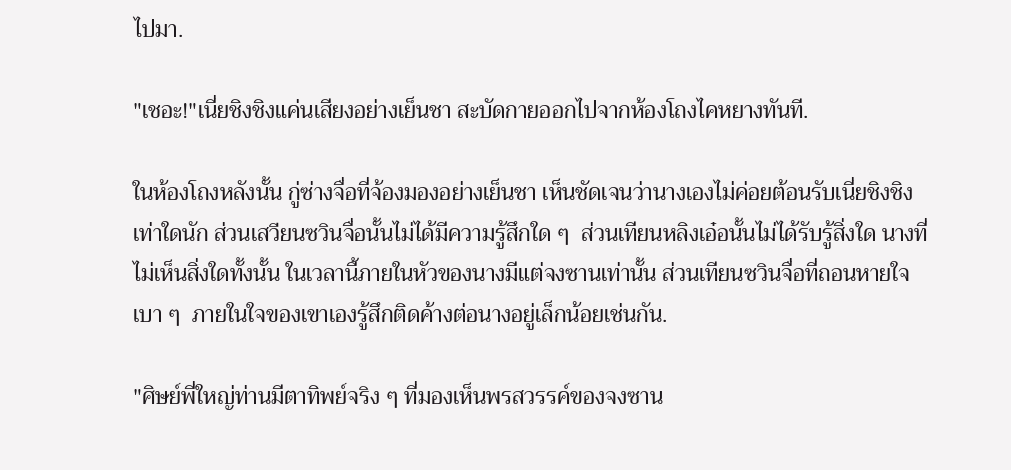ไปมา.

"เชอะ!"เนี่ยชิงชิงแค่นเสียงอย่างเย็นชา สะบัดกายออกไปจากห้องโถงไคหยางทันที.

ในห้องโถงหลังนั้น กู่ซ่างจื่อที่จ้องมองอย่างเย็นชา เห็นชัดเจนว่านางเองไม่ค่อยต้อนรับเนี่ยชิงชิงเท่าใดนัก ส่วนเสวียนซวินจื่อนั้นไม่ได้มีความรู้สึกใด ๆ  ส่วนเทียนหลิงเอ๋อนั้นไม่ได้รับรู้สิ่งใด นางที่ไม่เห็นสิ่งใดทั้งนั้น ในเวลานี้ภายในหัวของนางมีแต่จงซานเท่านั้น ส่วนเทียนซวินจื่อที่ถอนหายใจเบา ๆ  ภายในใจของเขาเองรู้สึกติดค้างต่อนางอยู่เล็กน้อยเช่นกัน.

"ศิษย์พี่ใหญ่ท่านมีตาทิพย์จริง ๆ ที่มองเห็นพรสวรรค์ของจงซาน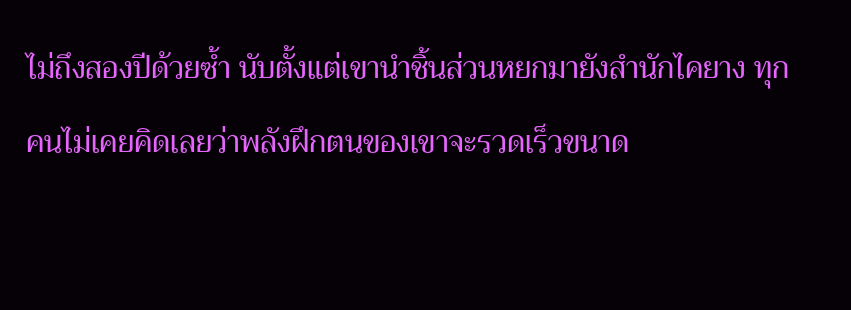ไม่ถึงสองปีด้วยซ้ำ นับตั้งแต่เขานำชิ้นส่วนหยกมายังสำนักไคยาง ทุกคนไม่เคยคิดเลยว่าพลังฝึกตนของเขาจะรวดเร็วขนาด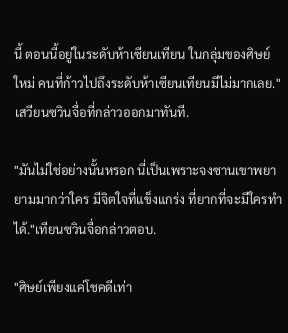นี้ ตอนนี้อยู่ในระดับห้าเซียนเทียน ในกลุ่มของศิษย์ใหม่ คนที่ก้าวไปถึงระดับห้าเซียนเทียนมีไม่มากเลย."เสวียนซวินจื่อที่กล่าวออกมาทันที.

"มันไม่ใช่อย่างนั้นหรอก นี่เป็นเพราะจงซานเขาพยายามมากว่าใคร มีจิตใจที่แข็งแกร่ง ที่ยากที่จะมีใครทำได้."เทียนซวินจื่อกล่าวตอบ.

"ศิษย์เพียงแค่โชคดีเท่า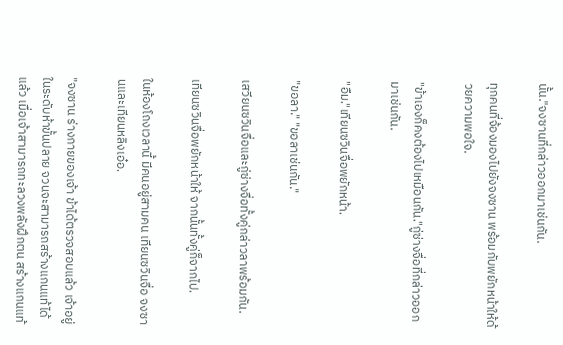นั้น."จงซานที่กล่าวออกมาเช่นกัน.

ทุกคนที่จ้องมองไปยังจงซาน พร้อมกับพยักหน้าให้ด้วยความพอใจ.

"ข้าเองก็คงต้องไปเหมือนกัน."กู่ซ่างจื่อที่กล่าวออกมาเช่นกัน.

"อืม."เทียนซวินจื่อพยักหน้า.

"ขอลา." "ขอลาเช่นกัน."

เสวียนซวินจื่อและกู่ซ่างจื่อทั้งคู่กล่าวลาพร้อมกัน.

เทียนซวินจื่อพยักหน้าให้ จากนั้นทั้งคู่ก็จากไป.

ในห้องโถงเวลานี้ มีคนอยู่สามคน เทียนซวินจื่อ จงซานและเทียนหลิงเอ๋อ.

"จงซาน ร่างกายของเจ้า ข้าได้ตรวจสอบแล้ว เจ้าอยู่ในระดับห้าขั้นปลาย จวนจะสามารถสร้างแกนแท้ได้แล้ว เมื่อเจ้าสามารถทะลวงพลังฝึกตน สร้างแกนแท้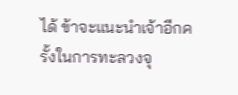ได้ ข้าจะแนะนำเจ้าอีกครั้งในการทะลวงจุ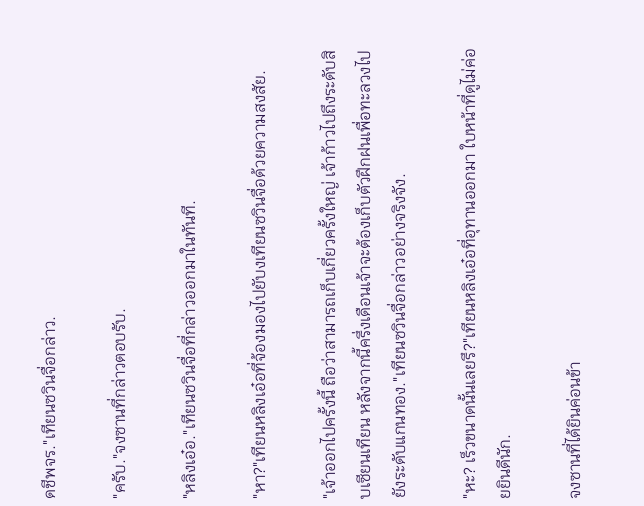ดชีพจร."เทียนซวินจื่อกล่าว.

"ครับ."จงซานที่กล่าวตอบรับ.

"หลิงเอ๋อ."เทียนซวินจื่อที่กล่าวออกมาในทันที.

"หา?"เทียนหลิงเอ๋อที่จ้องมองไปยับงเทียนซวินจื่อด้วยความสงสัย.

"เจ้าออกไปครั้งนี้ ถือว่าสามารถเก็บเกี่ยวครั้งใหญ่ เจ้าก้าวไปถึงระดับสิบเซียนเทียน หลังจากนี้ครึ่งเดือนเจ้าจะต้องเก็บตัวฝึกฝนเพื่อทะลวงไปยังระดับแกนทอง."เทียนซวินจื่อกล่าวอย่างจริงจัง.

"หะ? เร็วขนาดนั้นเลยรึ?"เทียนหลิงเอ๋อที่อุทานออกมา ใบหน้าที่ดูไม่ค่อยยินดีนัก.

จงซานที่ได้ยินค่อนข้า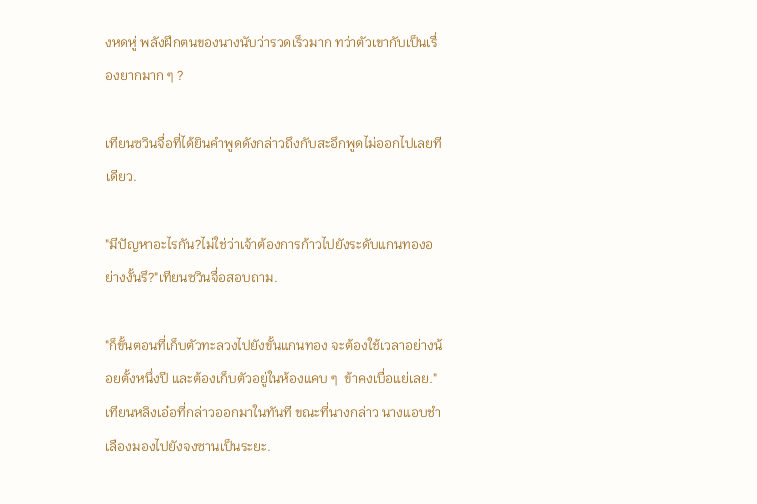งหดหู่ พลังฝึกตนของนางนับว่ารวดเร็วมาก ทว่าตัวเขากับเป็นเรื่องยากมาก ๆ ?

เทียนซวินจื่อที่ได้ยินคำพูดดังกล่าวถึงกับสะอึกพูดไม่ออกไปเลยทีเดียว.

"มีปัญหาอะไรกัน?ไม่ใช่ว่าเจ้าต้องการก้าวไปยังระดับแกนทองอย่างงั้นรึ?"เทียนซวินจื่อสอบถาม.

"ก็ขั้นตอนที่เก็บตัวทะลวงไปยังขั้นแกนทอง จะต้องใช้เวลาอย่างน้อยตั้งหนึ่งปี และต้องเก็บตัวอยู่ในห้องแคบ ๆ  ข้าคงเบื่อแย่เลย."เทียนหลิงเอ๋อที่กล่าวออกมาในทันที ขณะที่นางกล่าว นางแอบชำเลืองมองไปยังจงซานเป็นระยะ.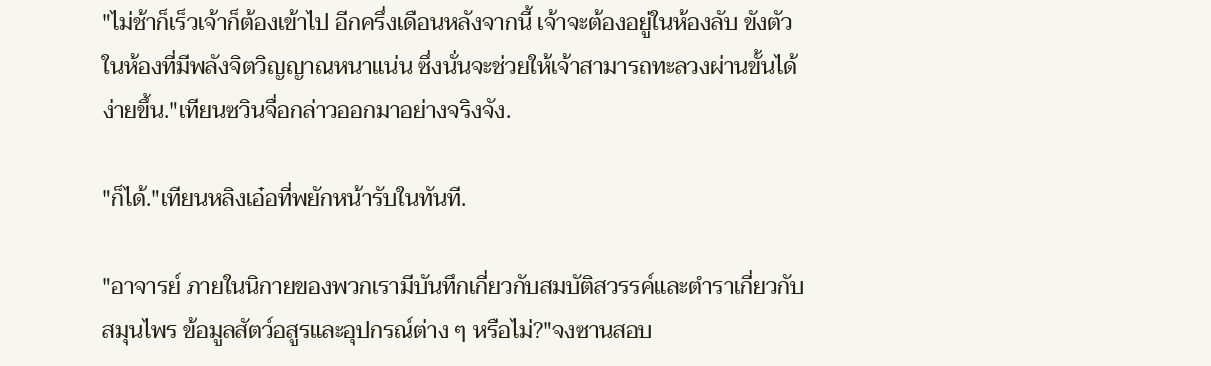"ไม่ช้าก็เร็วเจ้าก็ต้องเข้าไป อีกครึ่งเดือนหลังจากนี้ เจ้าจะต้องอยู่ในห้องลับ ขังตัวในห้องที่มีพลังจิตวิญญาณหนาแน่น ซึ่งนั่นจะช่วยให้เจ้าสามารถทะลวงผ่านขั้นได้ง่ายขึ้น."เทียนซวินจื่อกล่าวออกมาอย่างจริงจัง.

"ก็ได้."เทียนหลิงเอ๋อที่พยักหน้ารับในทันที.

"อาจารย์ ภายในนิกายของพวกเรามีบันทึกเกี่ยวกับสมบัติสวรรค์และตำราเกี่ยวกับสมุนไพร ข้อมูลสัตว์อสูรและอุปกรณ์ต่าง ๆ หรือไม่?"จงซานสอบ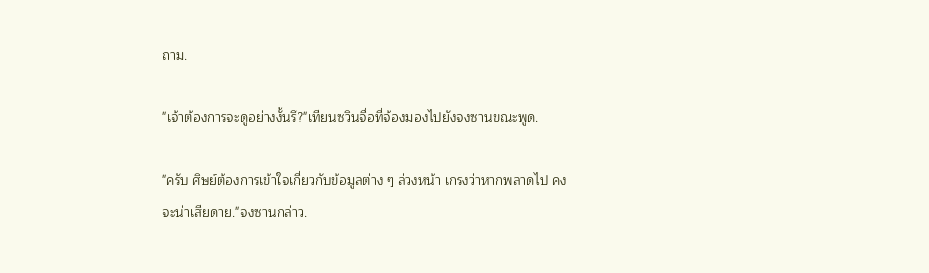ถาม.

"เจ้าต้องการจะดูอย่างงั้นรึ?"เทียนซวินจื่อที่จ้องมองไปยังจงซานขณะพูด.

"ครับ ศิษย์ต้องการเข้าใจเกี่ยวกับข้อมูลต่าง ๆ ล่วงหน้า เกรงว่าหากพลาดไป คงจะน่าเสียดาย."จงซานกล่าว.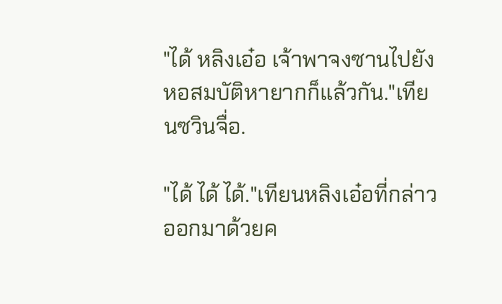"ได้ หลิงเอ๋อ เจ้าพาจงซานไปยังหอสมบัติหายากก็แล้วกัน."เทียนซวินจื่อ.

"ได้ ได้ ได้."เทียนหลิงเอ๋อที่กล่าวออกมาด้วยค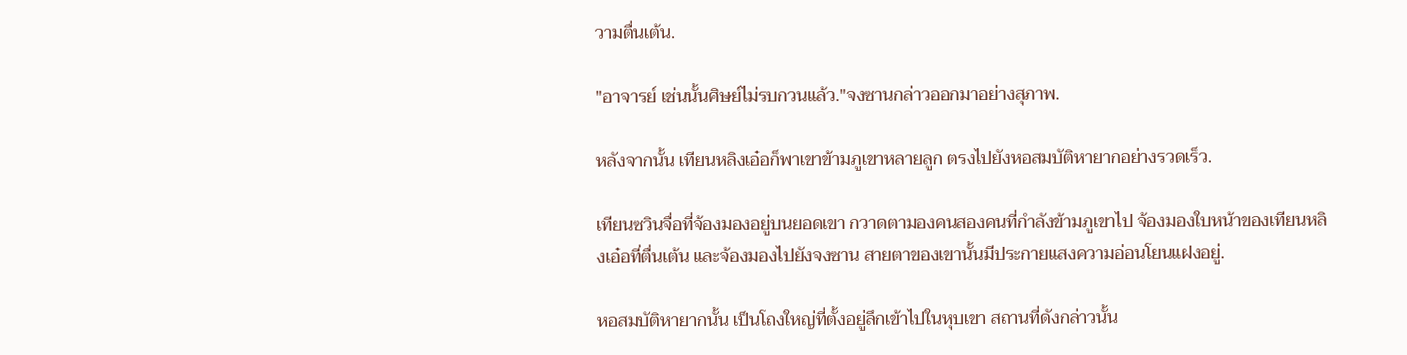วามตื่นเต้น.

"อาจารย์ เช่นนั้นศิษย์ไม่รบกวนแล้ว."จงซานกล่าวออกมาอย่างสุภาพ.

หลังจากนั้น เทียนหลิงเอ๋อก็พาเขาข้ามภูเขาหลายลูก ตรงไปยังหอสมบัติหายากอย่างรวดเร็ว.

เทียนซวินจื่อที่จ้องมองอยู่บนยอดเขา กวาดตามองคนสองคนที่กำลังข้ามภูเขาไป จ้องมองใบหน้าของเทียนหลิงเอ๋อที่ตื่นเต้น และจ้องมองไปยังจงซาน สายตาของเขานั้นมีประกายแสงความอ่อนโยนแฝงอยู่.

หอสมบัติหายากนั้น เป็นโถงใหญ่ที่ตั้งอยู่ลึกเข้าไปในหุบเขา สถานที่ดังกล่าวนั้น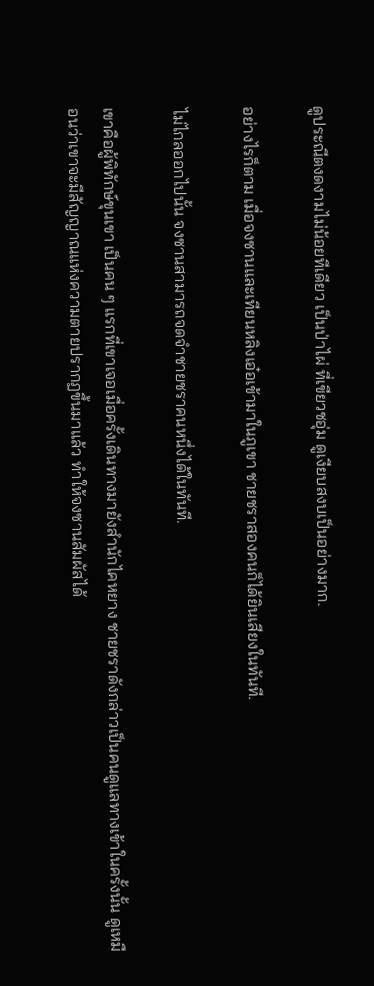ดูประณีตงดงามไม่น้อยทีเดียว เป็นป่าไผ่ ที่เขียวชอุ่ม ดูเงียบสงบเป็นอย่างมาก.

อย่างไรก็ตาม เมื่อจงซานและเทียนหลิงเอ๋อเข้ามาในภูเขา ชายชราสองคนก็ได้ยินเสียงในทันที.

ไม่ไกลออกไปนั้น จงซานสามารถจดจำชายชราคนหนึ่งได้ในทันที.

เขาคือผู้พิทักษ์ขุนเขา เป็นคน ๆ แรกที่เขาเจอเมื่อครั้งเดินทางมายังสำนักไคหยาง ชายชราดังกล่าวเป็นคนดูแลทางเข้าในครั้งนั้น ดูเหมือนว่าเขาจะมีสัญญาณแห่งความตายปรากฏขึ้นมาแล้ว ทำให้จงซานสัมผัสได้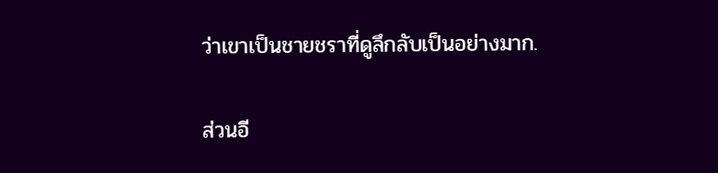ว่าเขาเป็นชายชราที่ดูลึกลับเป็นอย่างมาก.

ส่วนอี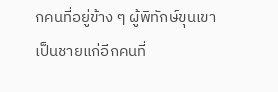กคนที่อยู่ข้าง ๆ ผู้พิทักษ์ขุนเขา เป็นชายแก่อีกคนที่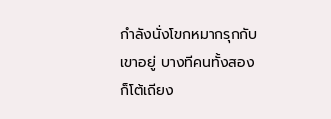กำลังนั่งโขกหมากรุกกับเขาอยู่ บางทีคนทั้งสองก็โต้เถียง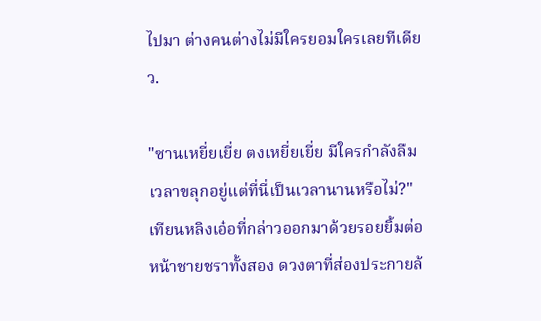ไปมา ต่างคนต่างไม่มีใครยอมใครเลยทีเดียว.

"ซานเหยี่ยเยี่ย ตงเหยี่ยเยี่ย มีใครกำลังลืมเวลาขลุกอยู่แต่ที่นี่เป็นเวลานานหรือไม่?"เทียนหลิงเอ๋อที่กล่าวออกมาด้วยรอยยิ้มต่อหน้าชายชราทั้งสอง ดวงตาที่ส่องประกายล้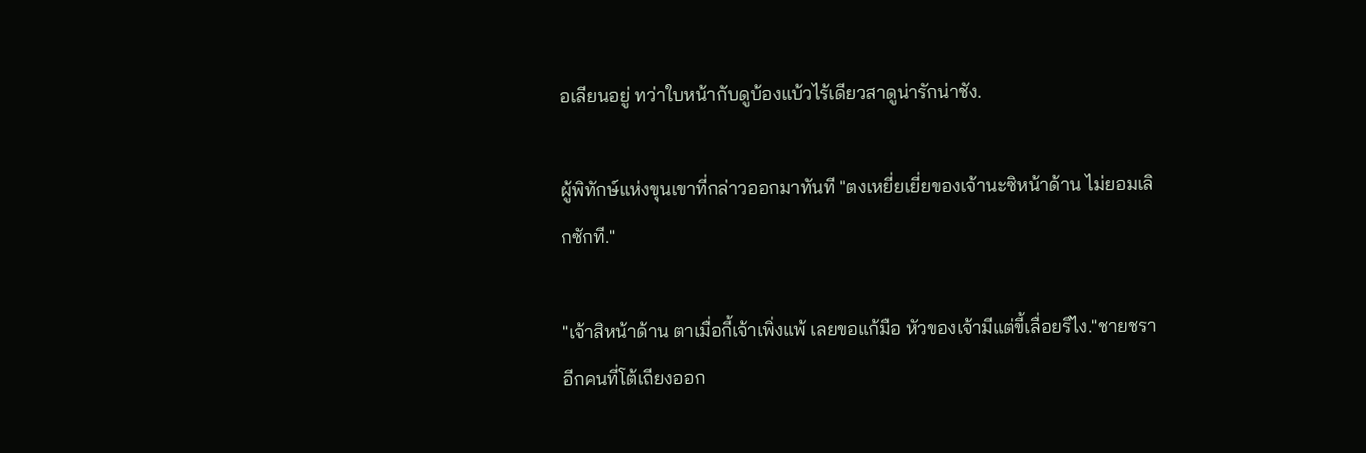อเลียนอยู่ ทว่าใบหน้ากับดูบ้องแบ้วไร้เดียวสาดูน่ารักน่าชัง.

ผู้พิทักษ์แห่งขุนเขาที่กล่าวออกมาทันที "ตงเหยี่ยเยี่ยของเจ้านะซิหน้าด้าน ไม่ยอมเลิกซักที."

"เจ้าสิหน้าด้าน ตาเมื่อกี้เจ้าเพิ่งแพ้ เลยขอแก้มือ หัวของเจ้ามีแต่ขี้เลื่อยรึไง."ชายชราอีกคนที่โต้เถียงออก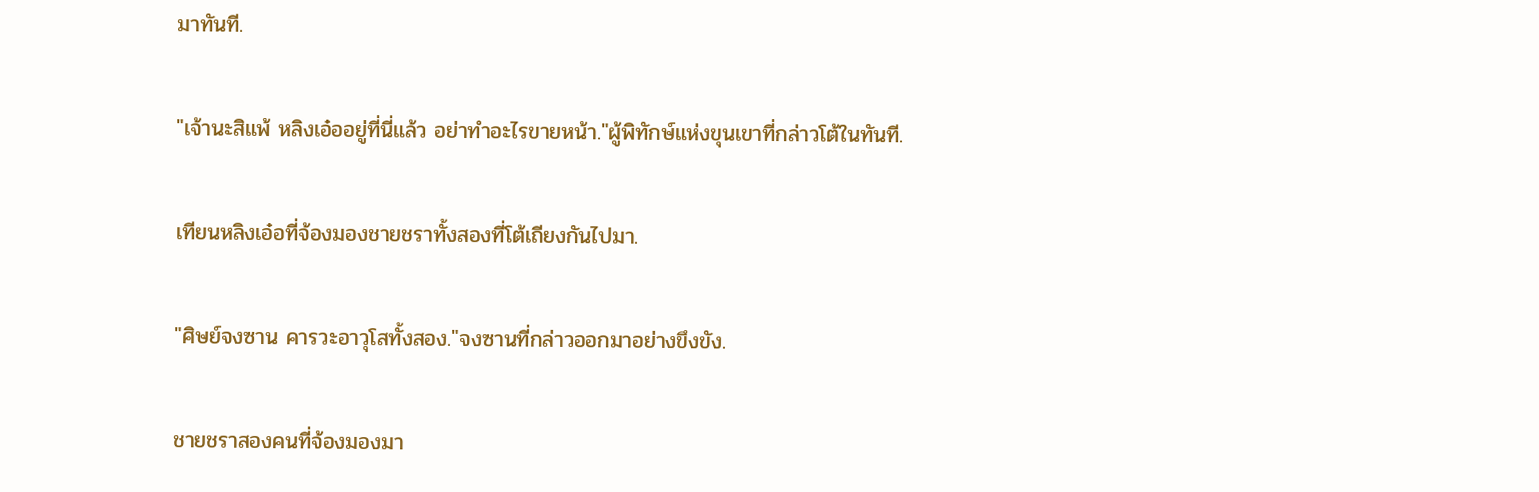มาทันที.

"เจ้านะสิแพ้ หลิงเอ๋ออยู่ที่นี่แล้ว อย่าทำอะไรขายหน้า."ผู้พิทักษ์แห่งขุนเขาที่กล่าวโต้ในทันที.

เทียนหลิงเอ๋อที่จ้องมองชายชราทั้งสองที่โต้เถียงกันไปมา.

"ศิษย์จงซาน คารวะอาวุโสทั้งสอง."จงซานที่กล่าวออกมาอย่างขึงขัง.

ชายชราสองคนที่จ้องมองมา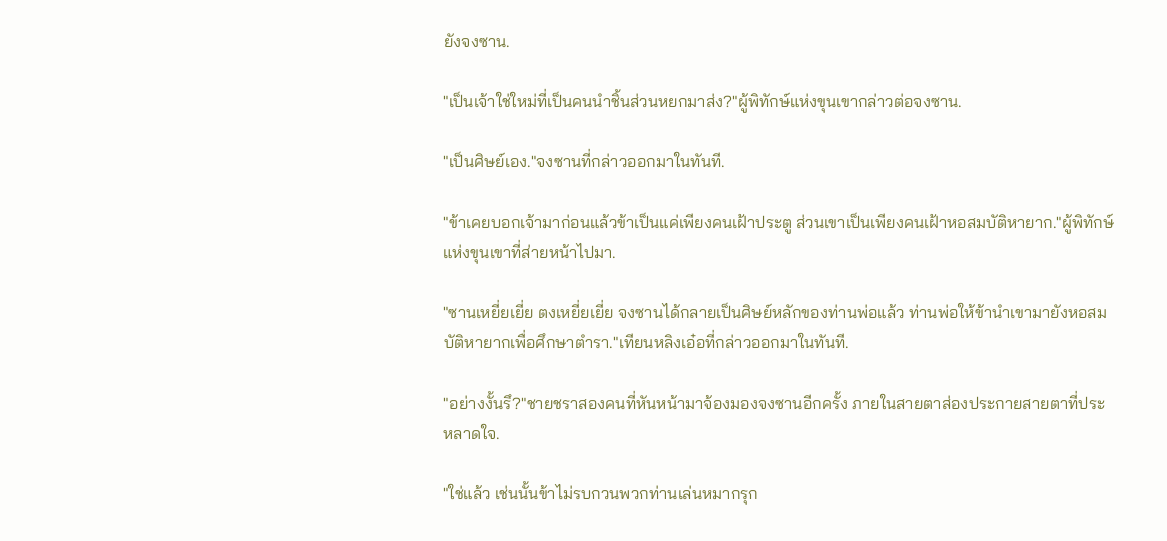ยังจงซาน.

"เป็นเจ้าใช่ใหม่ที่เป็นคนนำชิ้นส่วนหยกมาส่ง?"ผู้พิทักษ์แห่งขุนเขากล่าวต่อจงซาน.

"เป็นศิษย์เอง."จงซานที่กล่าวออกมาในทันที.

"ข้าเคยบอกเจ้ามาก่อนแล้วข้าเป็นแค่เพียงคนเฝ้าประตู ส่วนเขาเป็นเพียงคนเฝ้าหอสมบัติหายาก."ผู้พิทักษ์แห่งขุนเขาที่ส่ายหน้าไปมา.

"ซานเหยี่ยเยี่ย ตงเหยี่ยเยี่ย จงซานได้กลายเป็นศิษย์หลักของท่านพ่อแล้ว ท่านพ่อให้ข้านำเขามายังหอสมบัติหายากเพื่อศึกษาตำรา."เทียนหลิงเอ๋อที่กล่าวออกมาในทันที.

"อย่างงั้นรึ?"ชายชราสองคนที่หันหน้ามาจ้องมองจงซานอีกครั้ง ภายในสายตาส่องประกายสายตาที่ประหลาดใจ.

"ใช่แล้ว เช่นนั้นข้าไม่รบกวนพวกท่านเล่นหมากรุก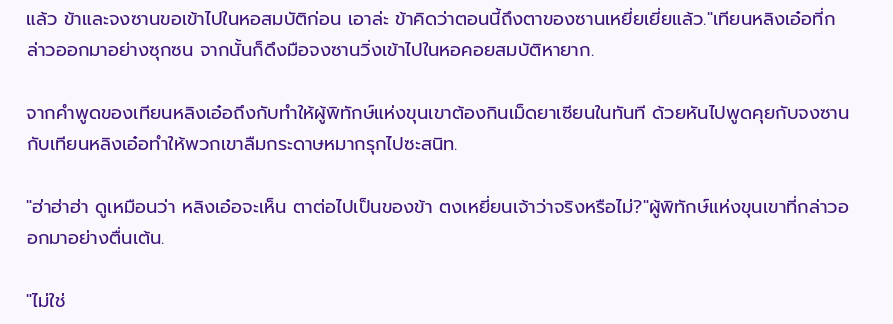แล้ว ข้าและจงซานขอเข้าไปในหอสมบัติก่อน เอาล่ะ ข้าคิดว่าตอนนี้ถึงตาของซานเหยี่ยเยี่ยแล้ว."เทียนหลิงเอ๋อที่กล่าวออกมาอย่างซุกซน จากนั้นก็ดึงมือจงซานวิ่งเข้าไปในหอคอยสมบัติหายาก.

จากคำพูดของเทียนหลิงเอ๋อถึงกับทำให้ผู้พิทักษ์แห่งขุนเขาต้องกินเม็ดยาเซียนในทันที ด้วยหันไปพูดคุยกับจงซานกับเทียนหลิงเอ๋อทำให้พวกเขาลืมกระดาษหมากรุกไปซะสนิท.

"ฮ่าฮ่าฮ่า ดูเหมือนว่า หลิงเอ๋อจะเห็น ตาต่อไปเป็นของข้า ตงเหยี่ยนเจ้าว่าจริงหรือไม่?"ผู้พิทักษ์แห่งขุนเขาที่กล่าวออกมาอย่างตื่นเต้น.

"ไม่ใช่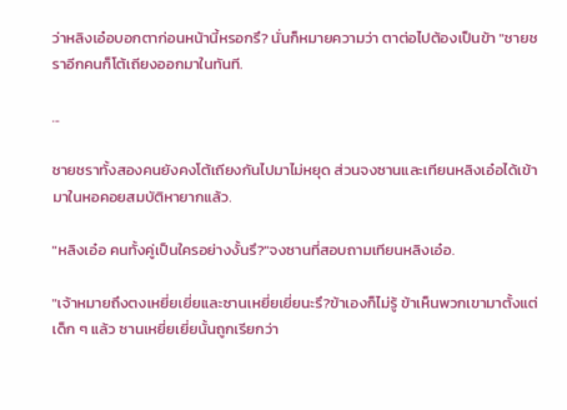ว่าหลิงเอ๋อบอกตาก่อนหน้านี้หรอกรึ? นั่นก็หมายความว่า ตาต่อไปต้องเป็นข้า "ชายชราอีกคนก็โต้เถียงออกมาในทันที.

...

ชายชราทั้งสองคนยังคงโต้เถียงกันไปมาไม่หยุด ส่วนจงซานและเทียนหลิงเอ๋อได้เข้ามาในหอคอยสมบัติหายากแล้ว.

"หลิงเอ๋อ คนทั้งคู่เป็นใครอย่างงั้นรึ?"จงซานที่สอบถามเทียนหลิงเอ๋อ.

"เจ้าหมายถึงตงเหยี่ยเยี่ยและซานเหยี่ยเยี่ยนะรึ?ข้าเองก็ไม่รู้ ข้าเห็นพวกเขามาตั้งแต่เด็ก ๆ แล้ว ซานเหยี่ยเยี่ยนั้นถูกเรียกว่า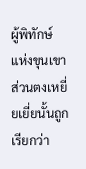ผู้พิทักษ์แห่งขุนเขา ส่วนตงเหยี่ยเยี่ยนั้นถูกเรียกว่า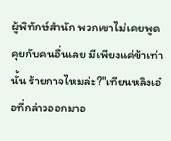ผู้พิทักษ์สำนัก พวกเขาไม่เคยพูดคุยกับคนอื่นเลย มีเพียงแค่ข้าเท่านั้น ร้ายกาจไหมล่ะ?"เทียนหลิงเอ๋อที่กล่าวออกมาอ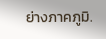ย่างภาคภูมิ.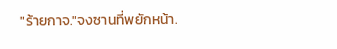"ร้ายกาจ."จงซานที่พยักหน้า.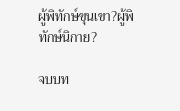ผู้พิทักษ์ขุนเขา?ผู้พิทักษ์นิกาย?

จบบท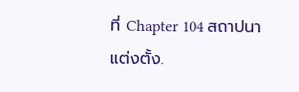ที่ Chapter 104 สถาปนาแต่งตั้ง.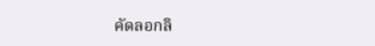คัดลอกลิ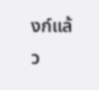งก์แล้ว